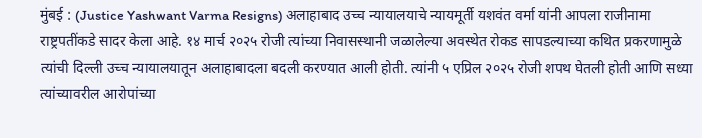मुंबई : (Justice Yashwant Varma Resigns) अलाहाबाद उच्च न्यायालयाचे न्यायमूर्ती यशवंत वर्मा यांनी आपला राजीनामा राष्ट्रपतींकडे सादर केला आहे. १४ मार्च २०२५ रोजी त्यांच्या निवासस्थानी जळालेल्या अवस्थेत रोकड सापडल्याच्या कथित प्रकरणामुळे त्यांची दिल्ली उच्च न्यायालयातून अलाहाबादला बदली करण्यात आली होती. त्यांनी ५ एप्रिल २०२५ रोजी शपथ घेतली होती आणि सध्या त्यांच्यावरील आरोपांच्या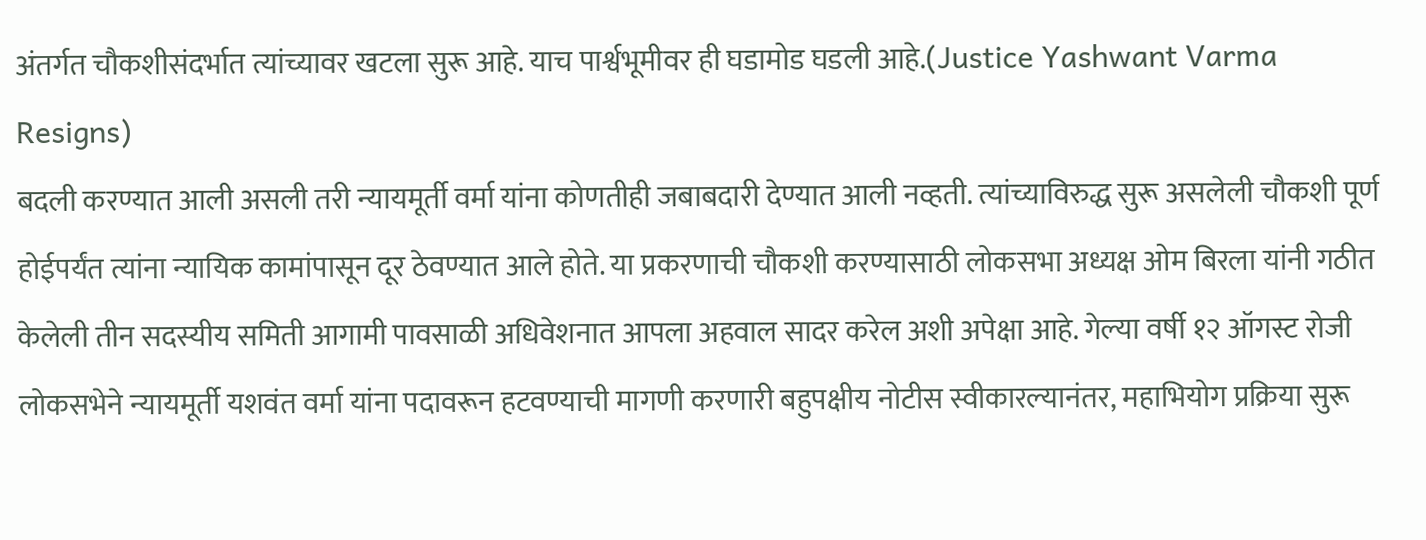अंतर्गत चौकशीसंदर्भात त्यांच्यावर खटला सुरू आहे. याच पार्श्वभूमीवर ही घडामोड घडली आहे.(Justice Yashwant Varma Resigns)
बदली करण्यात आली असली तरी न्यायमूर्ती वर्मा यांना कोणतीही जबाबदारी देण्यात आली नव्हती. त्यांच्याविरुद्ध सुरू असलेली चौकशी पूर्ण होईपर्यंत त्यांना न्यायिक कामांपासून दूर ठेवण्यात आले होते. या प्रकरणाची चौकशी करण्यासाठी लोकसभा अध्यक्ष ओम बिरला यांनी गठीत केलेली तीन सदस्यीय समिती आगामी पावसाळी अधिवेशनात आपला अहवाल सादर करेल अशी अपेक्षा आहे. गेल्या वर्षी १२ ऑगस्ट रोजी लोकसभेने न्यायमूर्ती यशवंत वर्मा यांना पदावरून हटवण्याची मागणी करणारी बहुपक्षीय नोटीस स्वीकारल्यानंतर, महाभियोग प्रक्रिया सुरू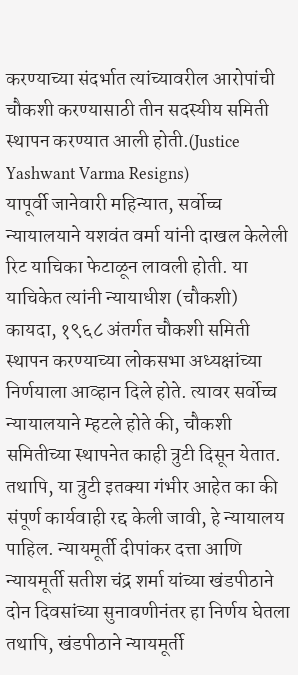करण्याच्या संदर्भात त्यांच्यावरील आरोपांची चौकशी करण्यासाठी तीन सदस्यीय समिती स्थापन करण्यात आली होती.(Justice Yashwant Varma Resigns)
यापूर्वी जानेवारी महिन्यात, सर्वोच्च न्यायालयाने यशवंत वर्मा यांनी दाखल केलेली रिट याचिका फेटाळून लावली होती. या याचिकेत त्यांनी न्यायाधीश (चौकशी) कायदा, १९६८ अंतर्गत चौकशी समिती स्थापन करण्याच्या लोकसभा अध्यक्षांच्या निर्णयाला आव्हान दिले होते. त्यावर सर्वोच्च न्यायालयाने म्हटले होते की, चौकशी समितीच्या स्थापनेत काही त्रुटी दिसून येतात. तथापि, या त्रुटी इतक्या गंभीर आहेत का की संपूर्ण कार्यवाही रद्द केली जावी, हे न्यायालय पाहिल. न्यायमूर्ती दीपांकर दत्ता आणि न्यायमूर्ती सतीश चंद्र शर्मा यांच्या खंडपीठाने दोन दिवसांच्या सुनावणीनंतर हा निर्णय घेतला तथापि, खंडपीठाने न्यायमूर्ती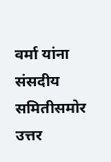वर्मा यांना संसदीय समितीसमोर उत्तर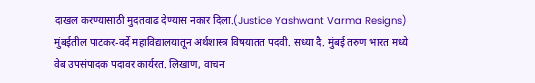दाखल करण्यासाठी मुदतवाढ देण्यास नकार दिला.(Justice Yashwant Varma Resigns)
मुंबईतील पाटकर-वर्दे महाविद्यालयातून अर्थशास्त्र विषयातत पदवी. सध्या दै. मुंबई तरुण भारत मध्ये वेब उपसंपादक पदावर कार्यरत. लिखाण, वाचन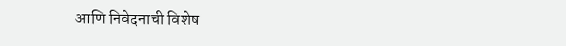आणि निवेदनाची विशेष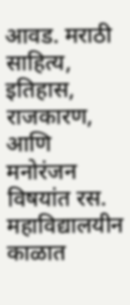आवड. मराठी साहित्य, इतिहास, राजकारण, आणि मनोरंजन विषयांत रस. महाविद्यालयीन काळात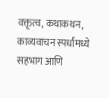वक्तृत्व, कथाकथन, काव्यवाचन स्पर्धांमध्ये सहभाग आणि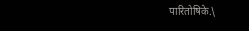पारितोषिके.\